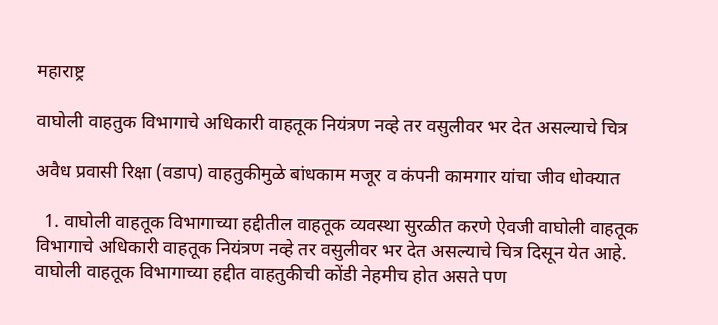महाराष्ट्र

वाघोली वाहतुक विभागाचे अधिकारी वाहतूक नियंत्रण नव्हे तर वसुलीवर भर देत असल्याचे चित्र

अवैध प्रवासी रिक्षा (वडाप) वाहतुकीमुळे बांधकाम मजूर व कंपनी कामगार यांचा जीव धोक्यात

  1. वाघोली वाहतूक विभागाच्या हद्दीतील वाहतूक व्यवस्था सुरळीत करणे ऐवजी वाघोली वाहतूक विभागाचे अधिकारी वाहतूक नियंत्रण नव्हे तर वसुलीवर भर देत असल्याचे चित्र दिसून येत आहे. वाघोली वाहतूक विभागाच्या हद्दीत वाहतुकीची कोंडी नेहमीच होत असते पण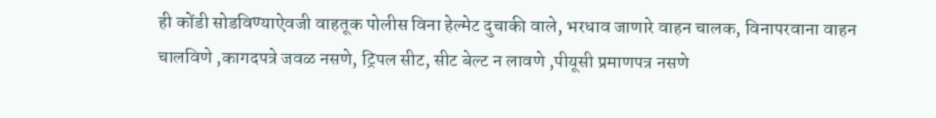ही कोंडी सोडविण्याऐवजी वाहतूक पोलीस विना हेल्मेट दुचाकी वाले, भरधाव जाणारे वाहन चालक, विनापरवाना वाहन चालविणे ,कागदपत्रे जवळ नसणे, ट्रिपल सीट, सीट बेल्ट न लावणे ,पीयूसी प्रमाणपत्र नसणे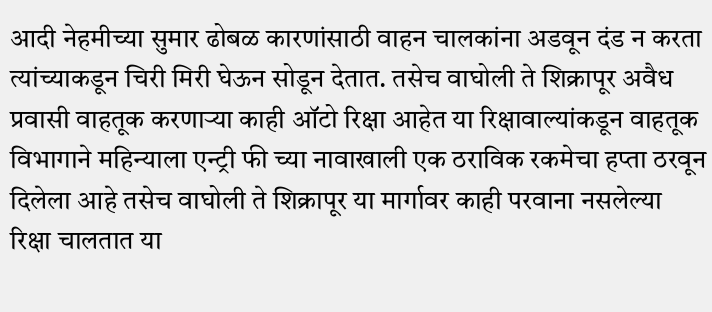आदी नेहमीच्या सुमार ढोबळ कारणांसाठी वाहन चालकांना अडवून दंड न करता त्यांच्याकडून चिरी मिरी घेऊन सोडून देतात. तसेच वाघोली ते शिक्रापूर अवैध प्रवासी वाहतूक करणाऱ्या काही ऑटो रिक्षा आहेत या रिक्षावाल्यांकडून वाहतूक विभागाने महिन्याला एन्ट्री फी च्या नावाखाली एक ठराविक रकमेचा हप्ता ठरवून दिलेला आहे तसेच वाघोली ते शिक्रापूर या मार्गावर काही परवाना नसलेल्या रिक्षा चालतात या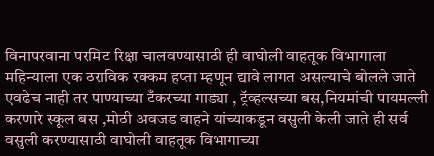विनापरवाना परमिट रिक्षा चालवण्यासाठी ही वाघोली वाहतूक विभागाला महिन्याला एक ठराविक रक्कम हप्ता म्हणून द्यावे लागत असल्याचे बोलले जाते एवढेच नाही तर पाण्याच्या टँकरच्या गाड्या , ट्रॅव्हल्सच्या बस,नियमांची पायमल्ली करणारे स्कूल बस ,मोठी अवजड वाहने यांच्याकडून वसुली केली जाते ही सर्व वसुली करण्यासाठी वाघोली वाहतूक विभागाच्या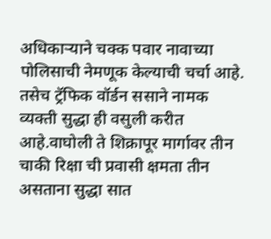अधिकाऱ्याने चक्क पवार नावाच्या पोलिसाची नेमणूक केल्याची चर्चा आहे. तसेच ट्रॅफिक वॉर्डन ससाने नामक व्यक्ती सुद्धा ही वसुली करीत आहे.वाघोली ते शिक्रापूर मार्गावर तीन चाकी रिक्षा ची प्रवासी क्षमता तीन असताना सुद्धा सात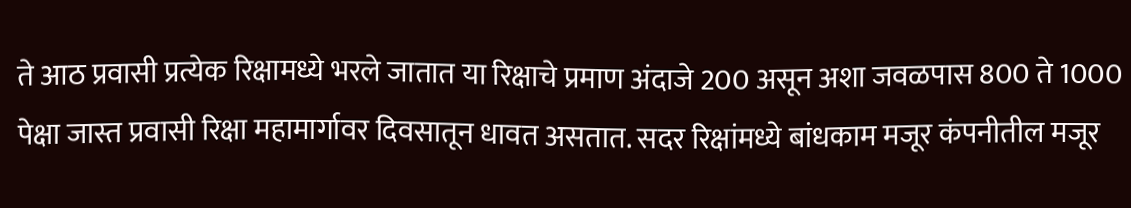ते आठ प्रवासी प्रत्येक रिक्षामध्ये भरले जातात या रिक्षाचे प्रमाण अंदाजे 200 असून अशा जवळपास 800 ते 1000 पेक्षा जास्त प्रवासी रिक्षा महामार्गावर दिवसातून धावत असतात. सदर रिक्षांमध्ये बांधकाम मजूर कंपनीतील मजूर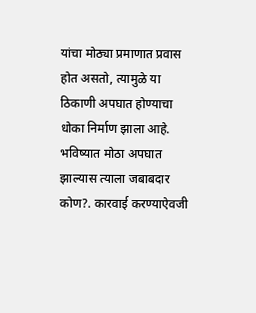यांचा मोठ्या प्रमाणात प्रवास होत असतो, त्यामुळे या ठिकाणी अपघात होण्याचा धोका निर्माण झाला आहे. भविष्यात मोठा अपघात झाल्यास त्याला जबाबदार कोण?. कारवाई करण्याऐवजी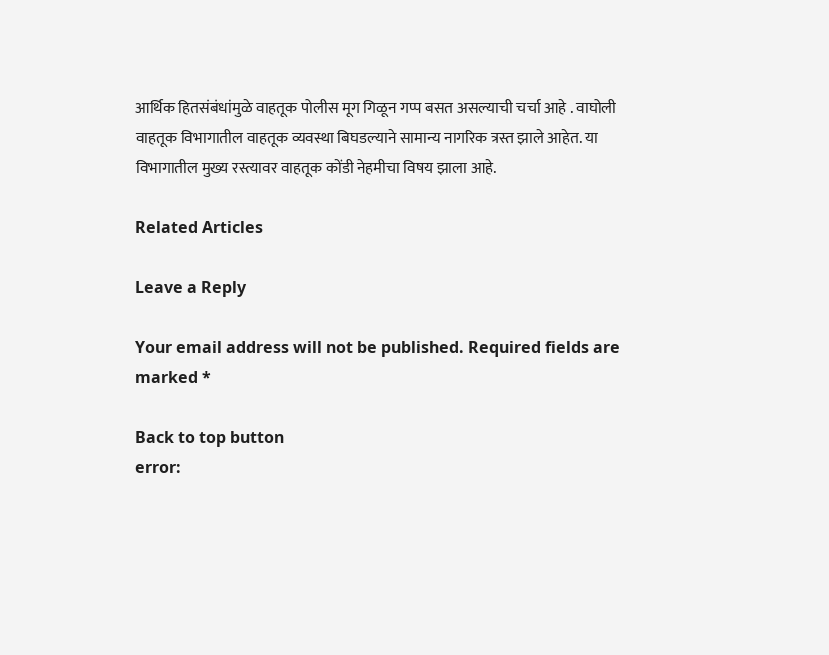आर्थिक हितसंबंधांमुळे वाहतूक पोलीस मूग गिळून गप्प बसत असल्याची चर्चा आहे . वाघोली वाहतूक विभागातील वाहतूक व्यवस्था बिघडल्याने सामान्य नागरिक त्रस्त झाले आहेत. या विभागातील मुख्य रस्त्यावर वाहतूक कोंडी नेहमीचा विषय झाला आहे.

Related Articles

Leave a Reply

Your email address will not be published. Required fields are marked *

Back to top button
error: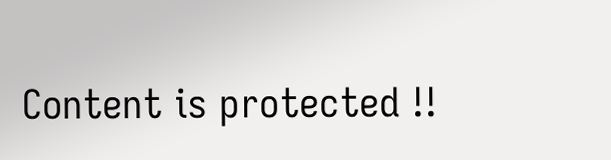Content is protected !!